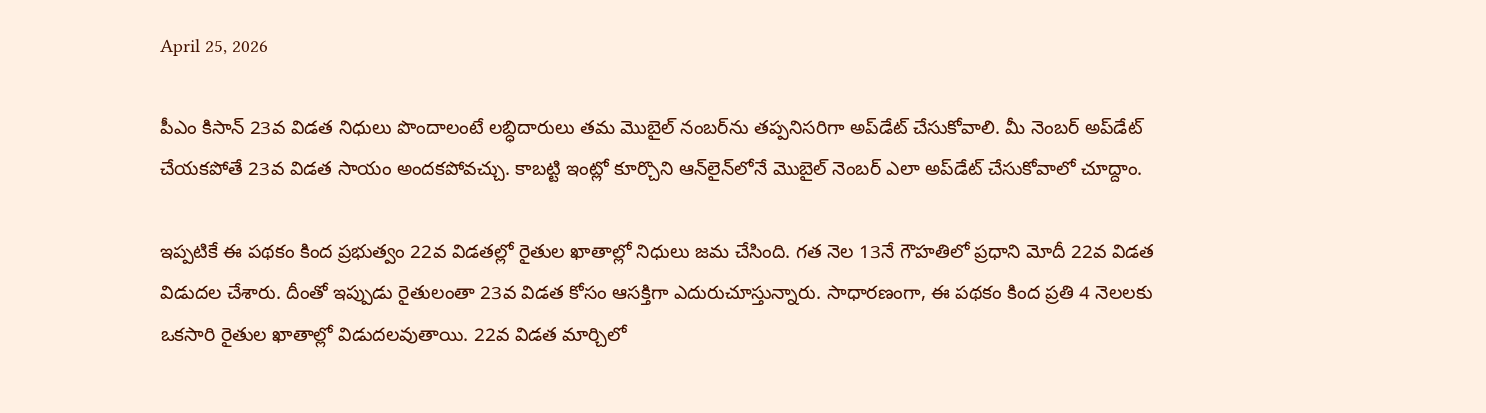April 25, 2026

పీఎం కిసాన్‌ 23వ విడత నిధులు పొందాలంటే లబ్ధిదారులు తమ మొబైల్ నంబర్‌ను తప్పనిసరిగా అప్‌డేట్ చేసుకోవాలి. మీ నెంబర్‌ అప్‌డేట్ చేయకపోతే 23వ విడత సాయం అందకపోవచ్చు. కాబట్టి ఇంట్లో కూర్చొని ఆన్‌లైన్‌లోనే మొబైల్ నెంబర్ ఎలా అప్‌డేట్‌ చేసుకోవాలో చూద్దాం.

ఇప్పటికే ఈ పథకం కింద ప్రభుత్వం 22వ విడతల్లో రైతుల ఖాతాల్లో నిధులు జమ చేసింది. గత నెల 13నే గౌహతిలో ప్రధాని మోదీ 22వ విడత విడుదల చేశారు. దీంతో ఇప్పుడు రైతులంతా 23వ విడత కోసం ఆసక్తిగా ఎదురుచూస్తున్నారు. సాధారణంగా, ఈ పథకం కింద ప్రతి 4 నెలలకు ఒకసారి రైతుల ఖాతాల్లో విడుదలవుతాయి. 22వ విడత మార్చిలో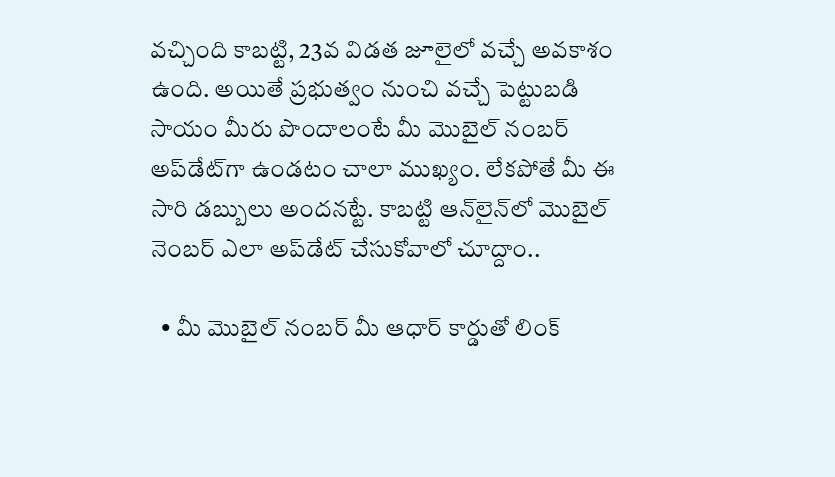వచ్చింది కాబట్టి, 23వ విడత జూలైలో వచ్చే అవకాశం ఉంది. అయితే ప్రభుత్వం నుంచి వచ్చే పెట్టుబడి సాయం మీరు పొందాలంటే మీ మొబైల్ నంబర్ అప్‌డేట్‌గా ఉండటం చాలా ముఖ్యం. లేకపోతే మీ ఈ సారి డబ్బులు అందనట్టే. కాబట్టి ఆన్‌లైన్‌లో మొబైల్ నెంబర్ ఎలా అప్‌డేట్ చేసుకోవాలో చూద్దాం..

  • మీ మొబైల్ నంబర్ మీ ఆధార్ కార్డుతో లింక్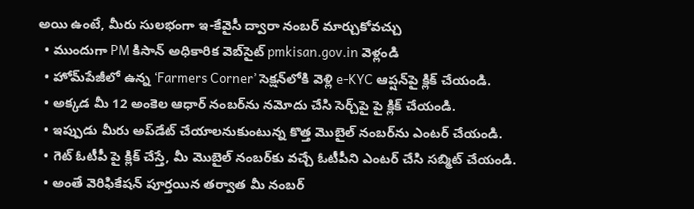అయి ఉంటే, మీరు సులభంగా ఇ-కేవైసీ ద్వారా నంబర్ మార్చుకోవచ్చు
  • ముందుగా PM కిసాన్ అధికారిక వెబ్‌సైట్ pmkisan.gov.in వెళ్లండి
  • హోమ్‌పేజీలో ఉన్న ‘Farmers Corner’ సెక్షన్‌లోకి వెళ్లి e-KYC ఆప్షన్‌పై క్లిక్ చేయండి.
  • అక్కడ మీ 12 అంకెల ఆధార్ నంబర్‌ను నమోదు చేసి సెర్చ్‌పై పై క్లిక్ చేయండి.
  • ఇప్పుడు మీరు అప్‌డేట్ చేయాలనుకుంటున్న కొత్త మొబైల్ నంబర్‌ను ఎంటర్ చేయండి.
  • గెట్‌ ఓటీపీ పై క్లిక్ చేస్తే, మీ మొబైల్ నంబర్‌కు వచ్చే ఓటీపీని ఎంటర్ చేసి సబ్మిట్ చేయండి.
  • అంతే వెరిఫికేషన్ పూర్తయిన తర్వాత మీ నంబర్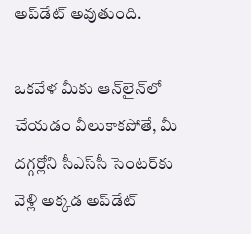అప్‌డేట్ అవుతుంది.

ఒకవేళ మీకు ఆన్‌లైన్‌లో చేయడం వీలుకాకపోతే, మీ దగ్గర్లోని సీఎస్‌సీ సెంటర్‌కు వెళ్లి అక్కడ అప్‌డేట్‌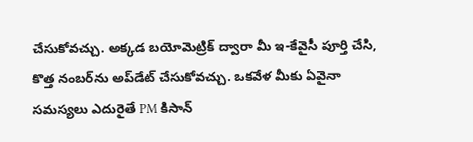చేసుకోవచ్చు. అక్కడ బయోమెట్రిక్ ద్వారా మీ ఇ-కేవైసీ పూర్తి చేసి, కొత్త నంబర్‌ను అప్‌డేట్ చేసుకోవచ్చు. ఒకవేళ మీకు ఏవైనా సమస్యలు ఎదురైతే PM కిసాన్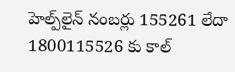హెల్ప్‌లైన్ నంబర్లు 155261 లేదా 1800115526 కు కాల్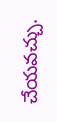చేయవచ్చు.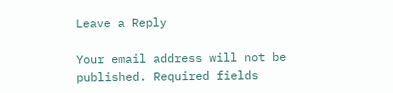Leave a Reply

Your email address will not be published. Required fields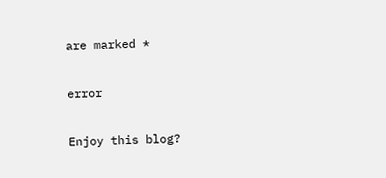are marked *

error

Enjoy this blog?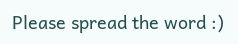Please spread the word :)